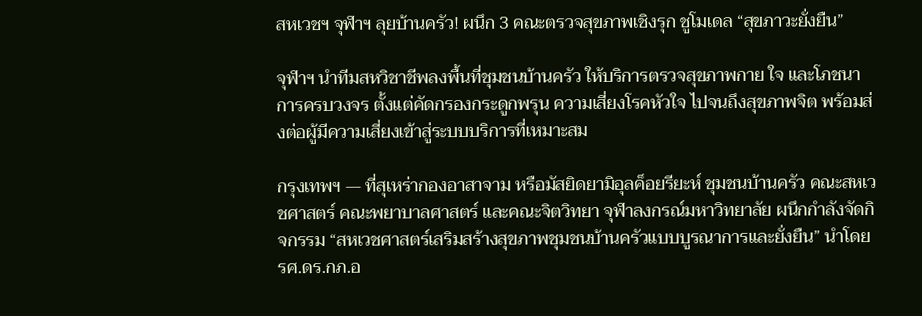สหเวชฯ จุฬาฯ ลุยบ้านครัว! ผนึก 3 คณะตรวจสุขภาพเชิงรุก ชูโมเดล “สุขภาวะยั่งยืน”

จุฬาฯ นำทีมสหวิชาชีพลงพื้นที่ชุมชนบ้านครัว ให้บริการตรวจสุขภาพกาย ใจ และโภชนาการครบวงจร ตั้งแต่คัดกรองกระดูกพรุน ความเสี่ยงโรคหัวใจ ไปจนถึงสุขภาพจิต พร้อมส่งต่อผู้มีความเสี่ยงเข้าสู่ระบบบริการที่เหมาะสม

กรุงเทพฯ — ที่สุเหร่ากองอาสาจาม หรือมัสยิดยามิอุลค็อยรียะห์ ชุมชนบ้านครัว คณะสหเวชศาสตร์ คณะพยาบาลศาสตร์ และคณะจิตวิทยา จุฬาลงกรณ์มหาวิทยาลัย ผนึกกำลังจัดกิจกรรม “สหเวชศาสตร์เสริมสร้างสุขภาพชุมชนบ้านครัวแบบบูรณาการและยั่งยืน” นำโดย รศ.ดร.กภ.อ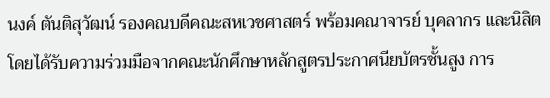นงค์ ตันติสุวัฒน์ รองคณบดีคณะสหเวชศาสตร์ พร้อมคณาจารย์ บุคลากร และนิสิต โดยได้รับความร่วมมือจากคณะนักศึกษาหลักสูตรประกาศนียบัตรชั้นสูง การ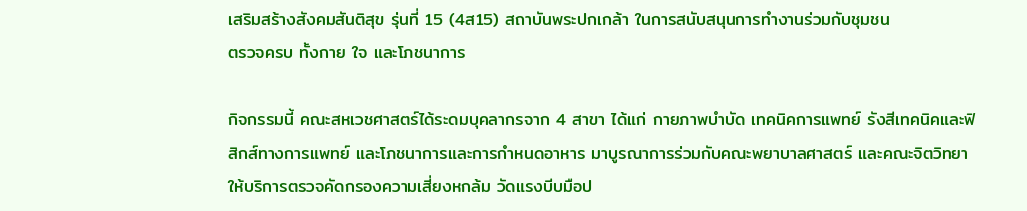เสริมสร้างสังคมสันติสุข รุ่นที่ 15 (4ส15) สถาบันพระปกเกล้า ในการสนับสนุนการทำงานร่วมกับชุมชน
ตรวจครบ ทั้งกาย ใจ และโภชนาการ

กิจกรรมนี้ คณะสหเวชศาสตร์ได้ระดมบุคลากรจาก 4 สาขา ได้แก่ กายภาพบำบัด เทคนิคการแพทย์ รังสีเทคนิคและฟิสิกส์ทางการแพทย์ และโภชนาการและการกำหนดอาหาร มาบูรณาการร่วมกับคณะพยาบาลศาสตร์ และคณะจิตวิทยา ให้บริการตรวจคัดกรองความเสี่ยงหกล้ม วัดแรงบีบมือป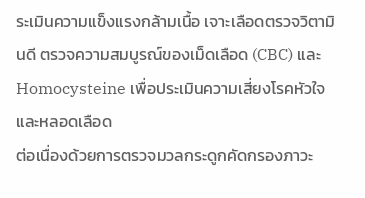ระเมินความแข็งแรงกล้ามเนื้อ เจาะเลือดตรวจวิตามินดี ตรวจความสมบูรณ์ของเม็ดเลือด (CBC) และ Homocysteine เพื่อประเมินความเสี่ยงโรคหัวใจและหลอดเลือด
ต่อเนื่องด้วยการตรวจมวลกระดูกคัดกรองภาวะ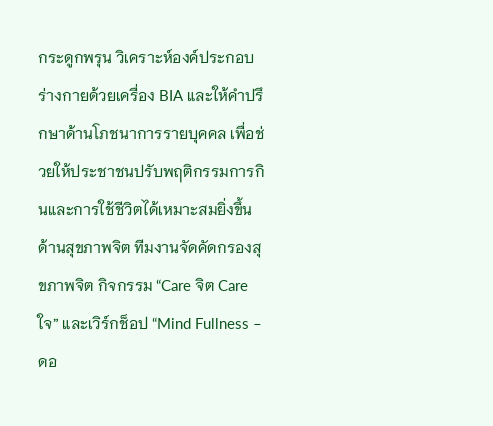กระดูกพรุน วิเคราะห์องค์ประกอบร่างกายด้วยเครื่อง BIA และให้คำปรึกษาด้านโภชนาการรายบุคคล เพื่อช่วยให้ประชาชนปรับพฤติกรรมการกินและการใช้ชีวิตได้เหมาะสมยิ่งขึ้น
ด้านสุขภาพจิต ทีมงานจัดคัดกรองสุขภาพจิต กิจกรรม “Care จิต Care ใจ” และเวิร์กช็อป “Mind Fullness – ดอ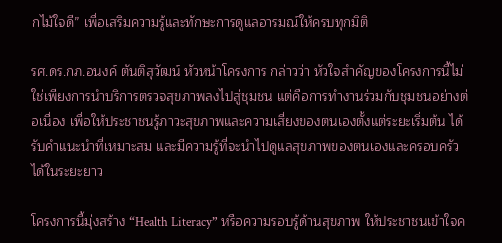กไม้ใจดี” เพื่อเสริมความรู้และทักษะการดูแลอารมณ์ให้ครบทุกมิติ

รศ.ดร.กภ.อนงค์ ตันติสุวัฒน์ หัวหน้าโครงการ กล่าวว่า หัวใจสำคัญของโครงการนี้ไม่ใช่เพียงการนำบริการตรวจสุขภาพลงไปสู่ชุมชน แต่คือการทำงานร่วมกับชุมชนอย่างต่อเนื่อง เพื่อให้ประชาชนรู้ภาวะสุขภาพและความเสี่ยงของตนเองตั้งแต่ระยะเริ่มต้น ได้รับคำแนะนำที่เหมาะสม และมีความรู้ที่จะนำไปดูแลสุขภาพของตนเองและครอบครัวได้ในระยะยาว

โครงการนี้มุ่งสร้าง “Health Literacy” หรือความรอบรู้ด้านสุขภาพ ให้ประชาชนเข้าใจค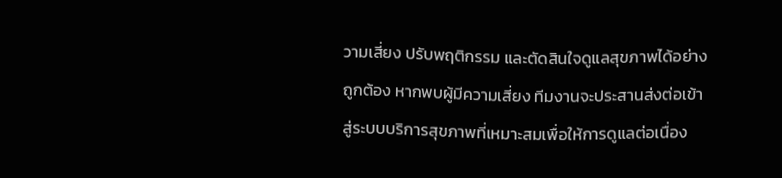วามเสี่ยง ปรับพฤติกรรม และตัดสินใจดูแลสุขภาพได้อย่างถูกต้อง หากพบผู้มีความเสี่ยง ทีมงานจะประสานส่งต่อเข้าสู่ระบบบริการสุขภาพที่เหมาะสมเพื่อให้การดูแลต่อเนื่อง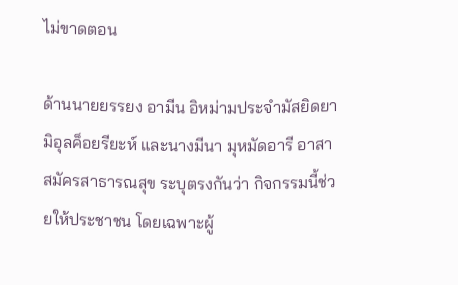ไม่ขาดตอน

ด้านนายยรรยง อามีน อิหม่ามประจำมัสยิดยามิอุลค็อยรียะห์ และนางมีนา มุหมัดอารี อาสาสมัครสาธารณสุข ระบุตรงกันว่า กิจกรรมนี้ช่วยให้ประชาชน โดยเฉพาะผู้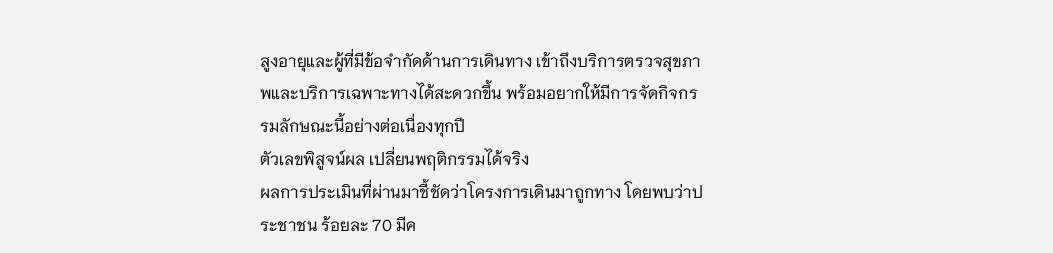สูงอายุและผู้ที่มีข้อจำกัดด้านการเดินทาง เข้าถึงบริการตรวจสุขภาพและบริการเฉพาะทางได้สะดวกขึ้น พร้อมอยากให้มีการจัดกิจกรรมลักษณะนี้อย่างต่อเนื่องทุกปี
ตัวเลขพิสูจน์ผล เปลี่ยนพฤติกรรมได้จริง
ผลการประเมินที่ผ่านมาชี้ชัดว่าโครงการเดินมาถูกทาง โดยพบว่าประชาชน ร้อยละ 70 มีค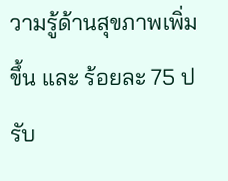วามรู้ด้านสุขภาพเพิ่มขึ้น และ ร้อยละ 75 ปรับ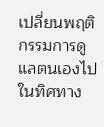เปลี่ยนพฤติกรรมการดูแลตนเองไปในทิศทาง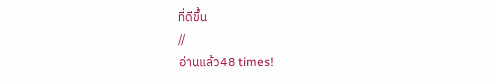ที่ดีขึ้น
//
อ่านแล้ว48 times!